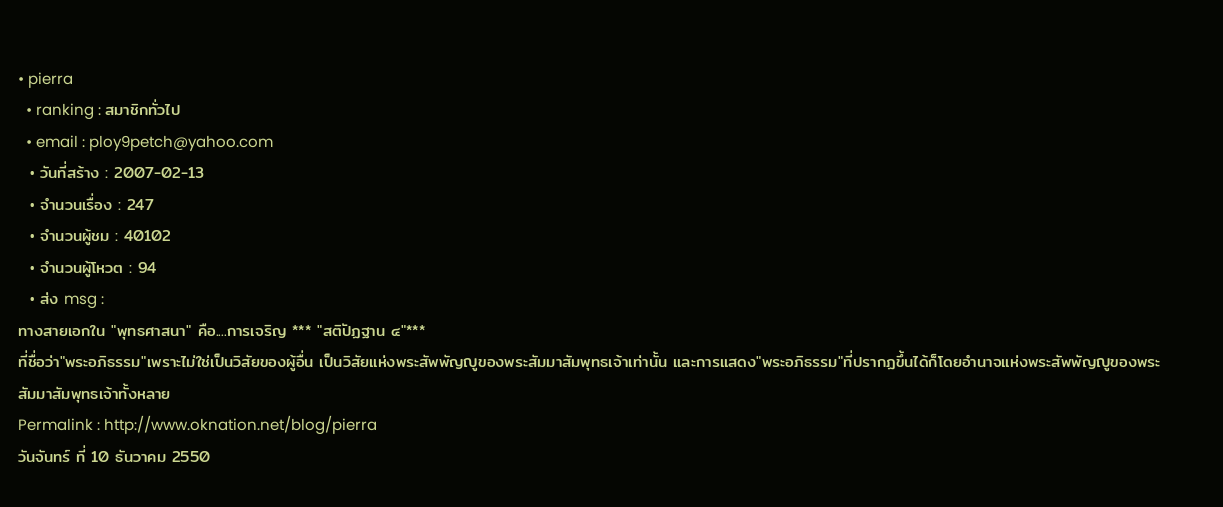• pierra
  • ranking : สมาชิกทั่วไป
  • email : ploy9petch@yahoo.com
  • วันที่สร้าง : 2007-02-13
  • จำนวนเรื่อง : 247
  • จำนวนผู้ชม : 40102
  • จำนวนผู้โหวต : 94
  • ส่ง msg :
ทางสายเอกใน "พุทธศาสนา" คือ....การเจริญ *** "สติปัฏฐาน ๔"***
ที่ชื่อว่า"พระอภิธรรม"เพราะไม่ใช่เป็นวิสัยของผู้อื่น เป็นวิสัยแห่งพระสัพพัญญูของพระสัมมาสัมพุทธเจ้าเท่านั้น และการแสดง"พระอภิธรรม"ที่ปรากฏขึ้นได้ก็โดยอำนาจแห่งพระสัพพัญญูของพระสัมมาสัมพุทธเจ้าทั้งหลาย
Permalink : http://www.oknation.net/blog/pierra
วันจันทร์ ที่ 10 ธันวาคม 2550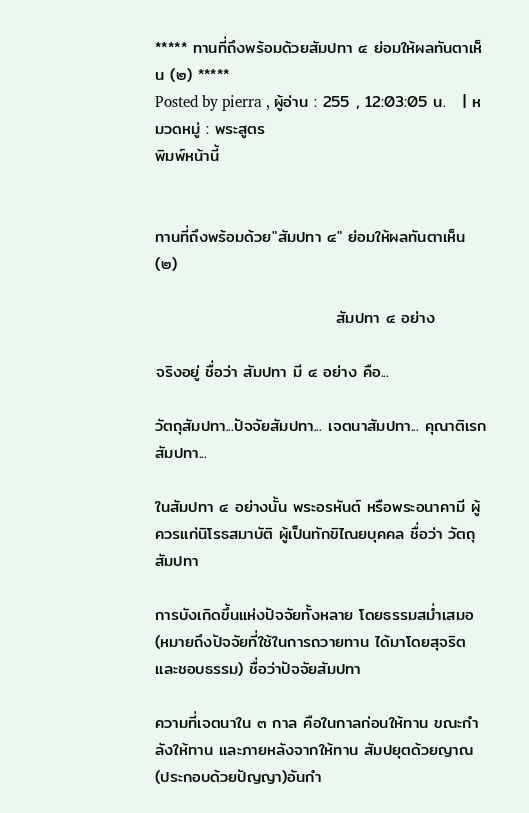***** ทานที่ถึงพร้อมด้วยสัมปทา ๔ ย่อมให้ผลทันตาเห็น (๒) *****
Posted by pierra , ผู้อ่าน : 255 , 12:03:05 น.   | หมวดหมู่ : พระสูตร
พิมพ์หน้านี้


ทานที่ถึงพร้อมด้วย"สัมปทา ๔" ย่อมให้ผลทันตาเห็น (๒)

                               สัมปทา ๔ อย่าง

จริงอยู่ ชื่อว่า สัมปทา มี ๔ อย่าง คือ...

วัตถุสัมปทา...ปัจจัยสัมปทา... เจตนาสัมปทา... คุณาติเรกสัมปทา...

ในสัมปทา ๔ อย่างนั้น พระอรหันต์ หรือพระอนาคามี ผู้ควรแก่นิโรธสมาบัติ ผู้เป็นทักขิไณยบุคคล ชื่อว่า วัตถุสัมปทา

การบังเกิดขึ้นแห่งปัจจัยทั้งหลาย โดยธรรมสม่ำเสมอ (หมายถึงปัจจัยที่ใช้ในการถวายทาน ได้มาโดยสุจริต และชอบธรรม) ชื่อว่าปัจจัยสัมปทา

ความที่เจตนาใน ๓ กาล คือในกาลก่อนให้ทาน ขณะกำลังให้ทาน และภายหลังจากให้ทาน สัมปยุตด้วยญาณ(ประกอบด้วยปัญญา)อันกำ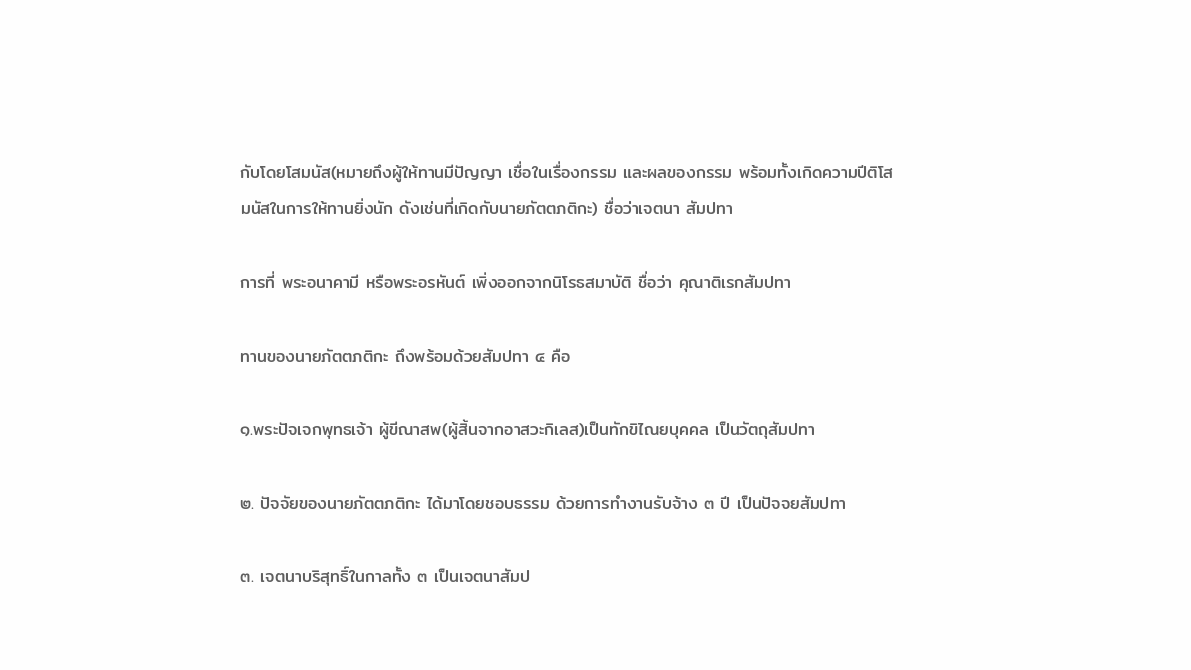กับโดยโสมนัส(หมายถึงผู้ให้ทานมีปัญญา เชื่อในเรื่องกรรม และผลของกรรม พร้อมทั้งเกิดความปีติโสมนัสในการให้ทานยิ่งนัก ดังเช่นที่เกิดกับนายภัตตภติกะ) ชื่อว่าเจตนา สัมปทา

การที่ พระอนาคามี หรือพระอรหันต์ เพิ่งออกจากนิโรธสมาบัติ ชื่อว่า คุณาติเรกสัมปทา

ทานของนายภัตตภติกะ ถึงพร้อมด้วยสัมปทา ๔ คือ

๑.พระปัจเจกพุทธเจ้า ผู้ขีณาสพ(ผู้สิ้นจากอาสวะกิเลส)เป็นทักขิไณยบุคคล เป็นวัตถุสัมปทา

๒. ปัจจัยของนายภัตตภติกะ ได้มาโดยชอบธรรม ด้วยการทำงานรับจ้าง ๓ ปี เป็นปัจจยสัมปทา

๓. เจตนาบริสุทธิ์ในกาลทั้ง ๓ เป็นเจตนาสัมป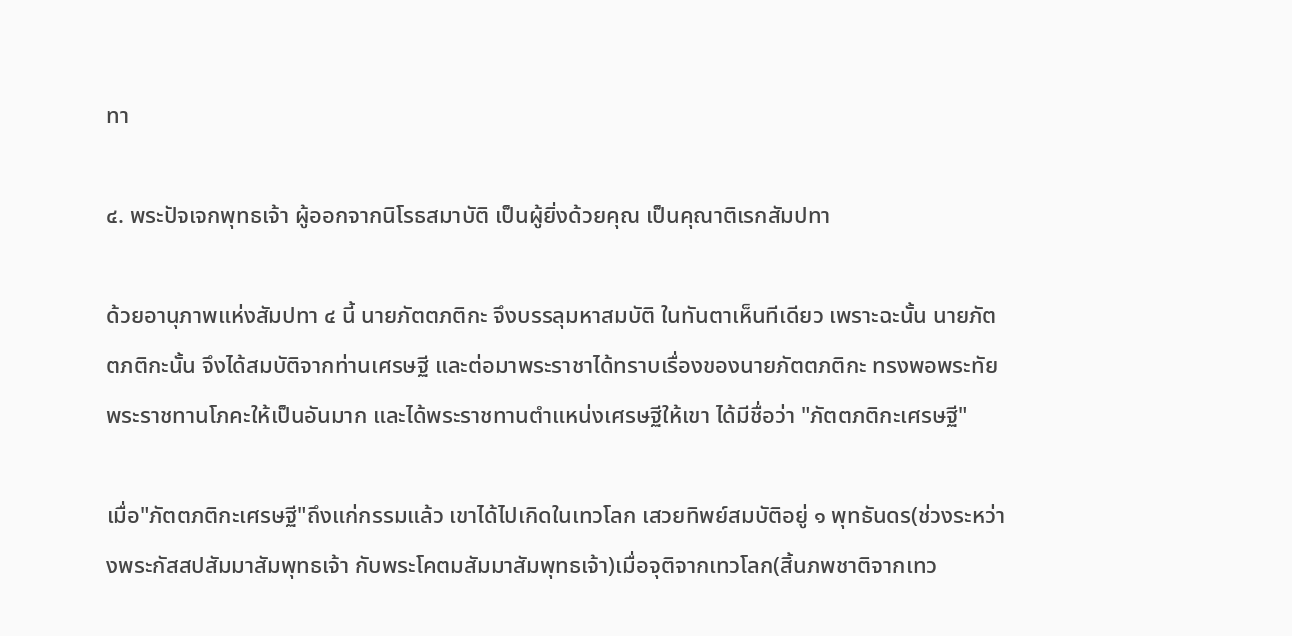ทา

๔. พระปัจเจกพุทธเจ้า ผู้ออกจากนิโรธสมาบัติ เป็นผู้ยิ่งด้วยคุณ เป็นคุณาติเรกสัมปทา

ด้วยอานุภาพแห่งสัมปทา ๔ นี้ นายภัตตภติกะ จึงบรรลุมหาสมบัติ ในทันตาเห็นทีเดียว เพราะฉะนั้น นายภัตตภติกะนั้น จึงได้สมบัติจากท่านเศรษฐี และต่อมาพระราชาได้ทราบเรื่องของนายภัตตภติกะ ทรงพอพระทัย พระราชทานโภคะให้เป็นอันมาก และได้พระราชทานตำแหน่งเศรษฐีให้เขา ได้มีชื่อว่า "ภัตตภติกะเศรษฐี"

เมื่อ"ภัตตภติกะเศรษฐี"ถึงแก่กรรมแล้ว เขาได้ไปเกิดในเทวโลก เสวยทิพย์สมบัติอยู่ ๑ พุทธันดร(ช่วงระหว่างพระกัสสปสัมมาสัมพุทธเจ้า กับพระโคตมสัมมาสัมพุทธเจ้า)เมื่อจุติจากเทวโลก(สิ้นภพชาติจากเทว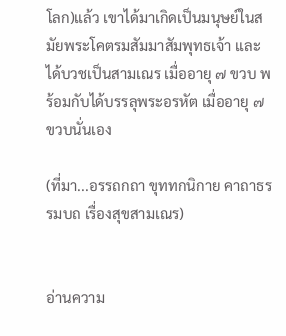โลก)แล้ว เขาได้มาเกิดเป็นมนุษย์ในสมัยพระโคตรมสัมมาสัมพุทธเจ้า และได้บวชเป็นสามเณร เมื่ออายุ ๗ ขวบ พร้อมกับได้บรรลุพระอรหัต เมื่ออายุ ๗ ขวบนั่นเอง

(ที่มา...อรรถกถา ขุททกนิกาย คาถาธรรมบถ เรื่องสุขสามเณร)


อ่านความ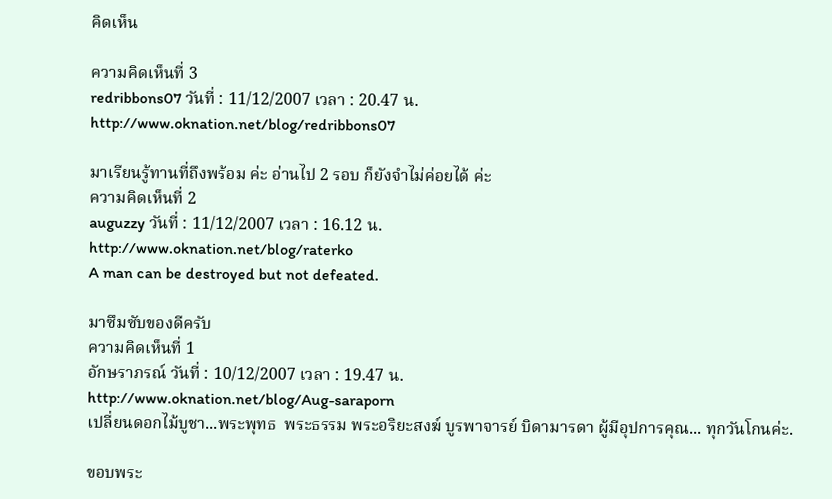คิดเห็น

ความคิดเห็นที่ 3
redribbons07 วันที่ : 11/12/2007 เวลา : 20.47 น.
http://www.oknation.net/blog/redribbons07

มาเรียนรู้ทานที่ถึงพร้อม ค่ะ อ่านไป 2 รอบ ก็ยังจำไม่ค่อยได้ ค่ะ
ความคิดเห็นที่ 2
auguzzy วันที่ : 11/12/2007 เวลา : 16.12 น.
http://www.oknation.net/blog/raterko
A man can be destroyed but not defeated.

มาซึมซับของดีครับ
ความคิดเห็นที่ 1
อักษราภรณ์ วันที่ : 10/12/2007 เวลา : 19.47 น.
http://www.oknation.net/blog/Aug-saraporn
เปลี่ยนดอกไม้บูชา...พระพุทธ  พระธรรม พระอริยะสงฆ์ บูรพาจารย์ บิดามารดา ผู้มีอุปการคุณ... ทุกวันโกนค่ะ.

ขอบพระ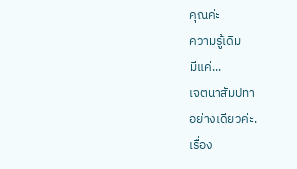คุณค่ะ
ความรู้เดิม
มีแค่...
เจตนาสัมปทา
อย่างเดียวค่ะ.
เรื่อง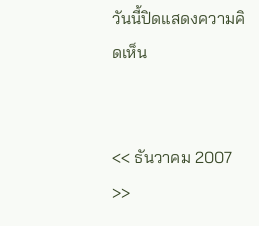วันนี้ปิดแสดงความคิดเห็น


<< ธันวาคม 2007 >>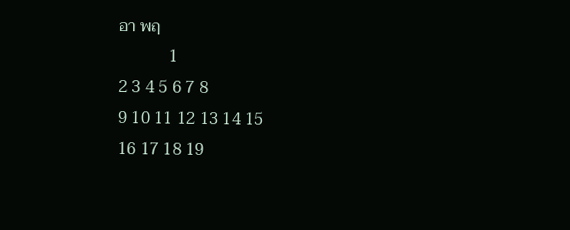อา พฤ
            1
2 3 4 5 6 7 8
9 10 11 12 13 14 15
16 17 18 19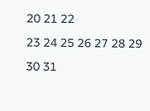20 21 22
23 24 25 26 27 28 29
30 31